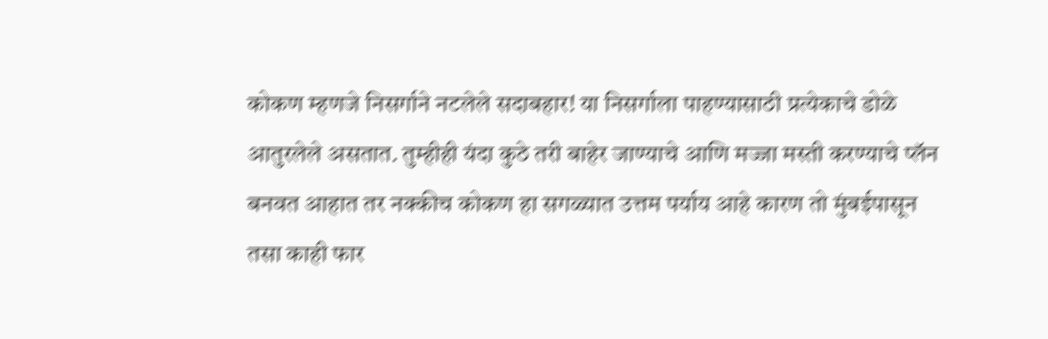कोकण म्हणजे निसर्गाने नटलेले सदाबहार! या निसर्गाला पाहण्यासाठी प्रत्येकाचे डोळे आतुरलेले असतात. तुम्हीही यंदा कुठे तरी बाहेर जाण्याचे आणि मज्जा मस्ती करण्याचे प्लॅन बनवत आहात तर नक्कीच कोकण हा सगळ्यात उत्तम पर्याय आहे कारण तो मुंबईपासून तसा काही फार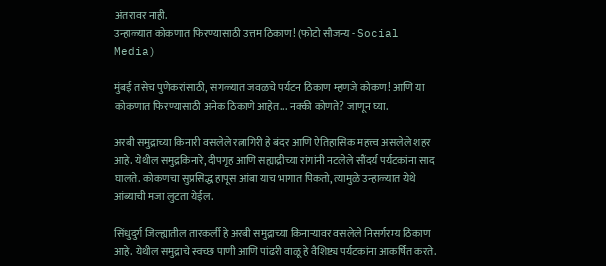अंतरावर नाही.
उन्हाळ्यात कोकणात फिरण्यासाठी उत्तम ठिकाण! (फोटो सौजन्य - Social Media)

मुंबई तसेच पुणेकरांसाठी, सगळ्यात जवळचे पर्यटन ठिकाण म्हणजे कोकण! आणि या कोकणात फिरण्यासाठी अनेक ठिकाणे आहेत... नक्की कोणते? जाणून घ्या.

अरबी समुद्राच्या किनारी वसलेले रत्नागिरी हे बंदर आणि ऐतिहासिक महत्त्व असलेले शहर आहे. येथील समुद्रकिनारे, दीपगृह आणि सह्याद्रीच्या रांगांनी नटलेले सौंदर्य पर्यटकांना साद घालते. कोकणचा सुप्रसिद्ध हापूस आंबा याच भागात पिकतो, त्यामुळे उन्हाळ्यात येथे आंब्याची मजा लुटता येईल.

सिंधुदुर्ग जिल्ह्यातील तारकर्ली हे अरबी समुद्राच्या किनाऱ्यावर वसलेले निसर्गरम्य ठिकाण आहे. येथील समुद्राचे स्वच्छ पाणी आणि पांढरी वाळू हे वैशिष्ट्य पर्यटकांना आकर्षित करते.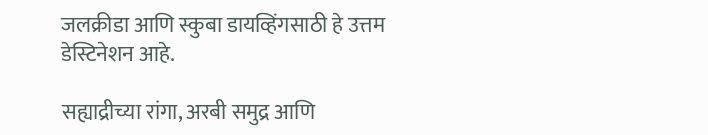जलक्रीडा आणि स्कुबा डायव्हिंगसाठी हे उत्तम डेस्टिनेशन आहे.

सह्याद्रीच्या रांगा, अरबी समुद्र आणि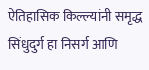ऐतिहासिक किल्ल्यांनी समृद्ध सिंधुदुर्ग हा निसर्ग आणि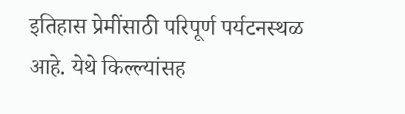इतिहास प्रेमींसाठी परिपूर्ण पर्यटनस्थळ आहे. येथे किल्ल्यांसह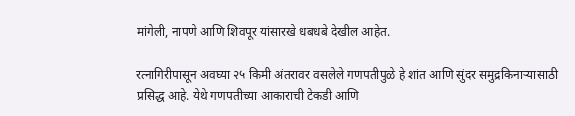मांगेली, नापणे आणि शिवपूर यांसारखे धबधबे देखील आहेत.

रत्नागिरीपासून अवघ्या २५ किमी अंतरावर वसलेले गणपतीपुळे हे शांत आणि सुंदर समुद्रकिनाऱ्यासाठी प्रसिद्ध आहे. येथे गणपतीच्या आकाराची टेकडी आणि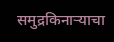समुद्रकिनाऱ्याचा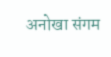अनोखा संगम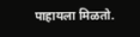पाहायला मिळतो.